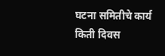घटना समितीचे कार्य किती दिवस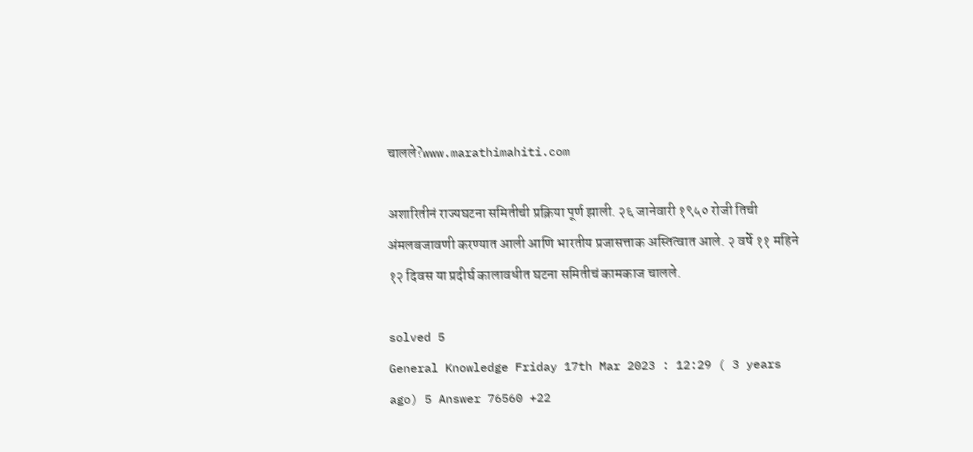चालले?www.marathimahiti.com

अशारितीनं राज्यघटना समितीची प्रक्रिया पूर्ण झाली. २६ जानेवारी १९५० रोजी तिची अंमलबजावणी करण्यात आली आणि भारतीय प्रजासत्ताक अस्तित्वात आले. २ वर्षे ११ महिने १२ दिवस या प्रदीर्घ कालावधीत घटना समितीचं कामकाज चालले.

solved 5
General Knowledge Friday 17th Mar 2023 : 12:29 ( 3 years ago) 5 Answer 76560 +22